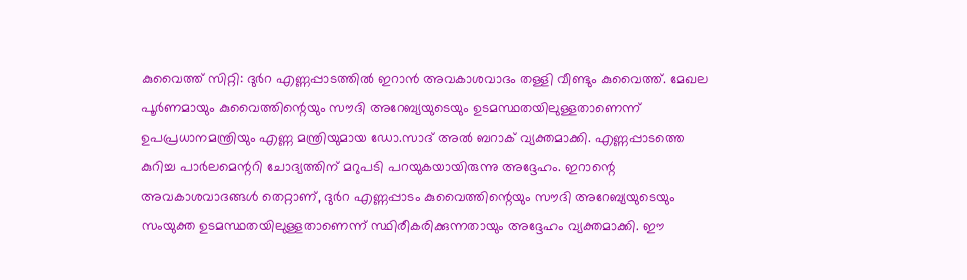കുവൈത്ത് സിറ്റി: ദുര്‍റ എണ്ണപ്പാടത്തില്‍ ഇറാന്‍ അവകാശവാദം തള്ളി വീണ്ടും കുവൈത്ത്. മേഖല പൂര്‍ണമായും കുവൈത്തിന്റെയും സൗദി അറേബ്യയുടെയും ഉടമസ്ഥതയിലുള്ളതാണെന്ന് ഉപപ്രധാനമന്ത്രിയും എണ്ണ മന്ത്രിയുമായ ഡോ.സാദ് അല്‍ ബറാക് വ്യക്തമാക്കി. എണ്ണപ്പാടത്തെ കുറിച്ച പാര്‍ലമെന്ററി ചോദ്യത്തിന് മറുപടി പറയുകയായിരുന്നു അദ്ദേഹം. ഇറാന്റെ അവകാശവാദങ്ങള്‍ തെറ്റാണ്, ദുര്‍റ എണ്ണപ്പാടം കുവൈത്തിന്റെയും സൗദി അറേബ്യയുടെയും സംയുക്ത ഉടമസ്ഥതയിലുള്ളതാണെന്ന് സ്ഥിരീകരിക്കുന്നതായും അദ്ദേഹം വ്യക്തമാക്കി. ഈ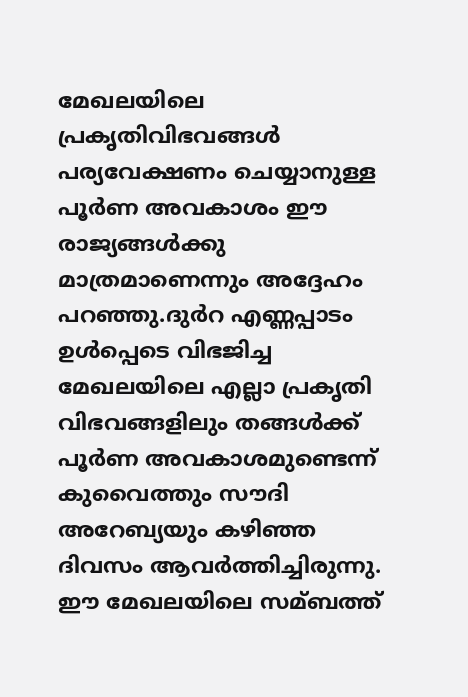മേഖലയിലെ പ്രകൃതിവിഭവങ്ങള്‍ പര്യവേക്ഷണം ചെയ്യാനുള്ള പൂര്‍ണ അവകാശം ഈ രാജ്യങ്ങള്‍ക്കു മാത്രമാണെന്നും അദ്ദേഹം പറഞ്ഞു.ദുര്‍റ എണ്ണപ്പാടം ഉള്‍പ്പെടെ വിഭജിച്ച മേഖലയിലെ എല്ലാ പ്രകൃതി വിഭവങ്ങളിലും തങ്ങള്‍ക്ക് പൂര്‍ണ അവകാശമുണ്ടെന്ന് കുവൈത്തും സൗദി അറേബ്യയും കഴിഞ്ഞ ദിവസം ആവര്‍ത്തിച്ചിരുന്നു. ഈ മേഖലയിലെ സമ്ബത്ത്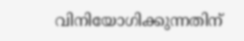വിനിയോഗിക്കുന്നതിന്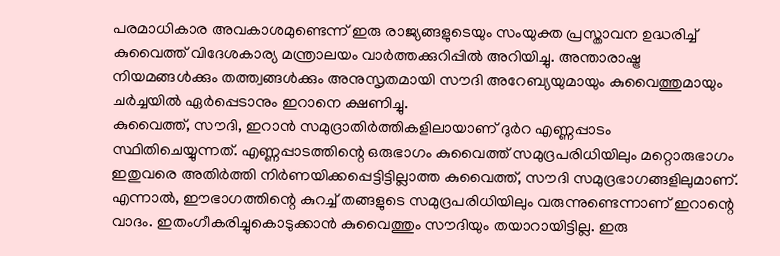പരമാധികാര അവകാശമുണ്ടെന്ന് ഇരു രാജ്യങ്ങളുടെയും സംയുക്ത പ്രസ്താവന ഉദ്ധരിച്ച് കുവൈത്ത് വിദേശകാര്യ മന്ത്രാലയം വാര്‍ത്തക്കുറിപ്പില്‍ അറിയിച്ചു. അന്താരാഷ്ട്ര നിയമങ്ങള്‍ക്കും തത്ത്വങ്ങള്‍ക്കും അനുസൃതമായി സൗദി അറേബ്യയുമായും കുവൈത്തുമായും ചര്‍ച്ചയില്‍ ഏര്‍പ്പെടാനും ഇറാനെ ക്ഷണിച്ചു.
കുവൈത്ത്, സൗദി, ഇറാന്‍ സമുദ്രാതിര്‍ത്തികളിലായാണ് ദുര്‍റ എണ്ണപ്പാടം സ്ഥിതിചെയ്യുന്നത്. എണ്ണപ്പാടത്തിന്റെ ഒരുഭാഗം കുവൈത്ത് സമുദ്രപരിധിയിലും മറ്റൊരുഭാഗം ഇതുവരെ അതിര്‍ത്തി നിര്‍ണയിക്കപ്പെട്ടിട്ടില്ലാത്ത കുവൈത്ത്, സൗദി സമുദ്രഭാഗങ്ങളിലുമാണ്. എന്നാല്‍, ഈഭാഗത്തിന്റെ കുറച്ച് തങ്ങളുടെ സമുദ്രപരിധിയിലും വരുന്നുണ്ടെന്നാണ് ഇറാന്റെ വാദം. ഇതംഗീകരിച്ചുകൊടുക്കാന്‍ കുവൈത്തും സൗദിയും തയാറായിട്ടില്ല. ഇരു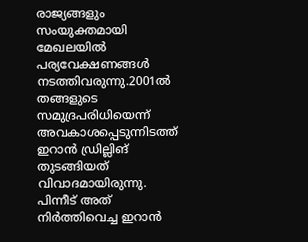രാജ്യങ്ങളും സംയുക്തമായി മേഖലയില്‍ പര്യവേക്ഷണങ്ങള്‍ നടത്തിവരുന്നു.2001ല്‍ തങ്ങളുടെ സമുദ്രപരിധിയെന്ന് അവകാശപ്പെടുന്നിടത്ത് ഇറാന്‍ ഡ്രില്ലിങ് തുടങ്ങിയത് വിവാദമായിരുന്നു. പിന്നീട് അത് നിര്‍ത്തിവെച്ച ഇറാന്‍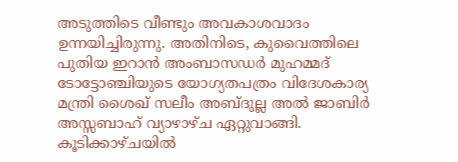അടുത്തിടെ വീണ്ടും അവകാശവാദം ഉന്നയിച്ചിരുന്നു. അതിനിടെ, കുവൈത്തിലെ പുതിയ ഇറാന്‍ അംബാസഡര്‍ മുഹമ്മദ് ടോട്ടോഞ്ചിയുടെ യോഗ്യതപത്രം വിദേശകാര്യ മന്ത്രി ശൈഖ് സലീം അബ്ദുല്ല അല്‍ ജാബിര്‍ അസ്സബാഹ് വ്യാഴാഴ്ച ഏറ്റുവാങ്ങി. കൂടിക്കാഴ്ചയില്‍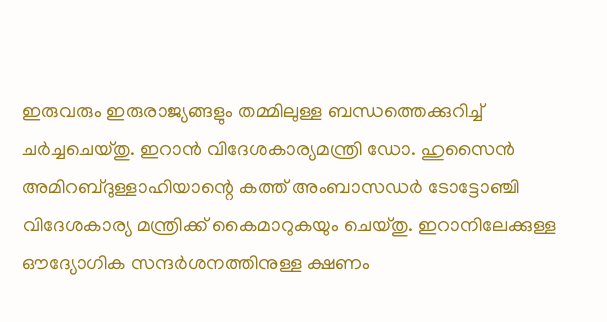ഇരുവരും ഇരുരാജ്യങ്ങളും തമ്മിലുള്ള ബന്ധത്തെക്കുറിച്ച് ചര്‍ച്ചചെയ്തു. ഇറാന്‍ വിദേശകാര്യമന്ത്രി ഡോ. ഹുസൈന്‍ അമിറബ്ദുള്ളാഹിയാന്റെ കത്ത് അംബാസഡര്‍ ടോട്ടോഞ്ചി വിദേശകാര്യ മന്ത്രിക്ക് കൈമാറുകയും ചെയ്തു. ഇറാനിലേക്കുള്ള ഔദ്യോഗിക സന്ദര്‍ശനത്തിനുള്ള ക്ഷണം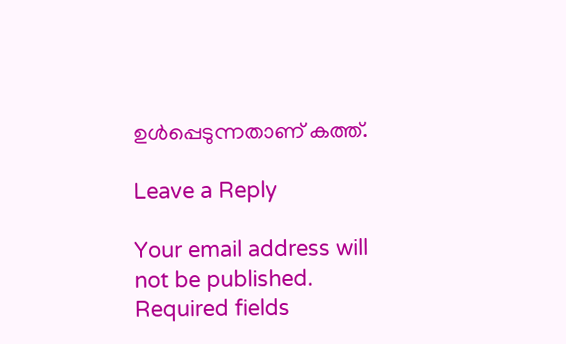ഉള്‍പ്പെടുന്നതാണ് കത്ത്.

Leave a Reply

Your email address will not be published. Required fields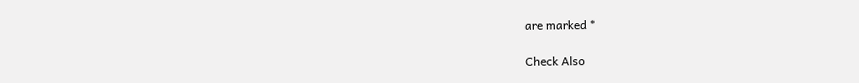are marked *

Check Also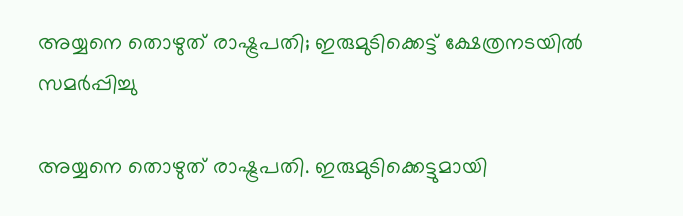അയ്യനെ തൊഴുത് രാഷ്ട്രപതി; ഇരുമുടിക്കെട്ട് ക്ഷേത്രനടയില്‍ സമര്‍പ്പിച്ചു

അയ്യനെ തൊഴുത് രാഷ്ട്രപതി. ഇരുമുടിക്കെട്ടുമായി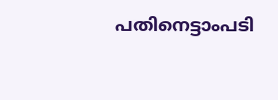പതിനെട്ടാംപടി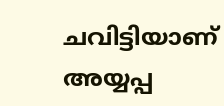ചവിട്ടിയാണ് അയ്യപ്പ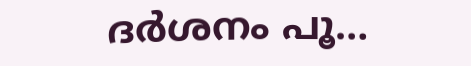ദര്‍ശനം പൂ…